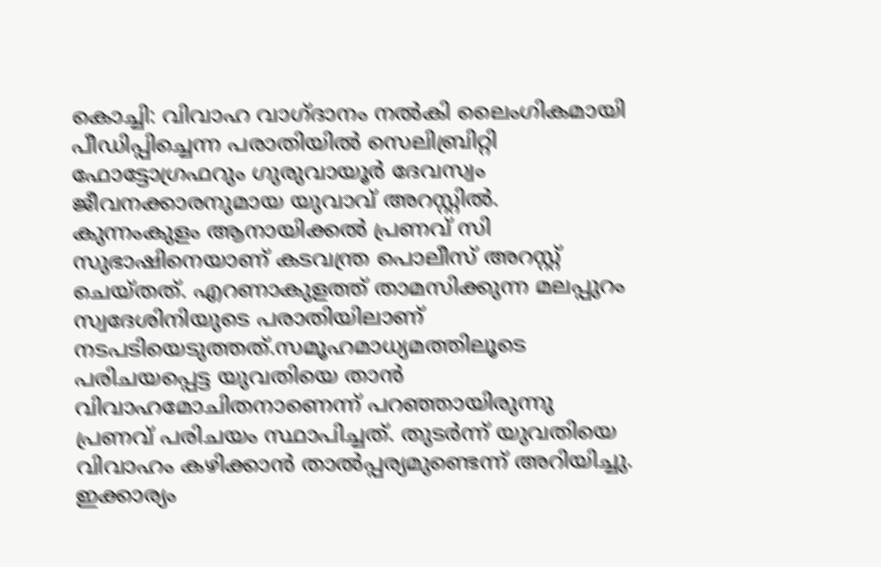കൊച്ചി: വിവാഹ വാഗ്ദാനം നല്‍കി ലൈംഗികമായി പീഡിപ്പിച്ചെന്ന പരാതിയില്‍ സെലിബ്രിറ്റി ഫോട്ടോഗ്രഫറും ഗുരുവായൂര്‍ ദേവസ്വം ജീവനക്കാരനുമായ യുവാവ് അറസ്റ്റില്‍. കുന്നംകുളം ആനായിക്കല്‍ പ്രണവ് സി സുഭാഷിനെയാണ് കടവന്ത്ര പൊലീസ് അറസ്റ്റ് ചെയ്തത്. എറണാകുളത്ത് താമസിക്കുന്ന മലപ്പുറം സ്വദേശിനിയുടെ പരാതിയിലാണ് നടപടിയെടുത്തത്.സമൂഹമാധ്യമത്തിലൂടെ പരിചയപ്പെട്ട യുവതിയെ താന്‍ വിവാഹമോചിതനാണെന്ന് പറഞ്ഞായിരുന്നു പ്രണവ് പരിചയം സ്ഥാപിച്ചത്. തുടര്‍ന്ന് യുവതിയെ വിവാഹം കഴിക്കാന്‍ താല്‍പ്പര്യമുണ്ടെന്ന് അറിയിച്ചു. ഇക്കാര്യം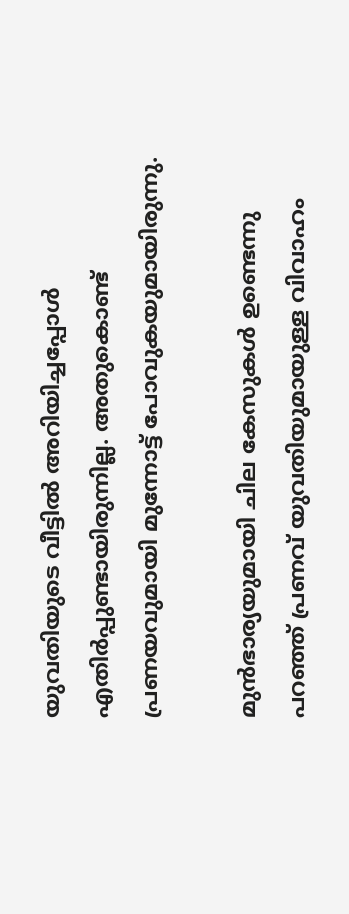യുവതിയുടെ വീട്ടില്‍ അറിയിച്ചപ്പോള്‍ എതിര്‍പ്പുണ്ടായിരുന്നില്ല. അതുകൊണ്ട് പ്രണയവുമായി മുന്നോട്ട് പോവുകയുമായിരുന്നു.

മുന്‍ഭാര്യയുമായി ചില കേസുകള്‍ ഉണ്ടെന്നു പറഞ്ഞ് പ്രണവ് യുവതിയുമായുള്ള വിവാഹം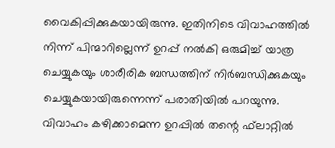വൈകിപ്പിക്കുകയായിരുന്നു. ഇതിനിടെ വിവാഹത്തില്‍ നിന്ന് പിന്മാറില്ലെന്ന് ഉറപ്പ് നല്‍കി ഒരുമിച്ച് യാത്ര ചെയ്യുകയും ശാരീരിക ബന്ധത്തിന് നിര്‍ബന്ധിക്കുകയും ചെയ്യുകയായിരുന്നെന്ന് പരാതിയില്‍ പറയുന്നു. വിവാഹം കഴിക്കാമെന്ന ഉറപ്പില്‍ തന്റെ ഫ്‌ലാറ്റില്‍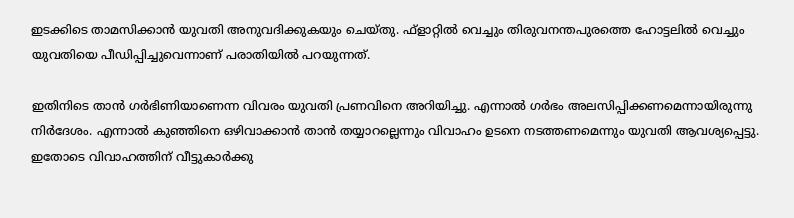ഇടക്കിടെ താമസിക്കാന്‍ യുവതി അനുവദിക്കുകയും ചെയ്തു. ഫ്‌ളാറ്റില്‍ വെച്ചും തിരുവനന്തപുരത്തെ ഹോട്ടലില്‍ വെച്ചും യുവതിയെ പീഡിപ്പിച്ചുവെന്നാണ് പരാതിയില്‍ പറയുന്നത്.

ഇതിനിടെ താന്‍ ഗര്‍ഭിണിയാണെന്ന വിവരം യുവതി പ്രണവിനെ അറിയിച്ചു. എന്നാല്‍ ഗര്‍ഭം അലസിപ്പിക്കണമെന്നായിരുന്നു നിര്‍ദേശം. എന്നാല്‍ കുഞ്ഞിനെ ഒഴിവാക്കാന്‍ താന്‍ തയ്യാറല്ലെന്നും വിവാഹം ഉടനെ നടത്തണമെന്നും യുവതി ആവശ്യപ്പെട്ടു. ഇതോടെ വിവാഹത്തിന് വീട്ടുകാര്‍ക്കു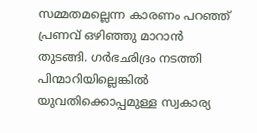സമ്മതമല്ലെന്ന കാരണം പറഞ്ഞ് പ്രണവ് ഒഴിഞ്ഞു മാറാന്‍ തുടങ്ങി. ഗര്‍ഭഛിദ്രം നടത്തി പിന്മാറിയില്ലെങ്കില്‍ യുവതിക്കൊപ്പമുള്ള സ്വകാര്യ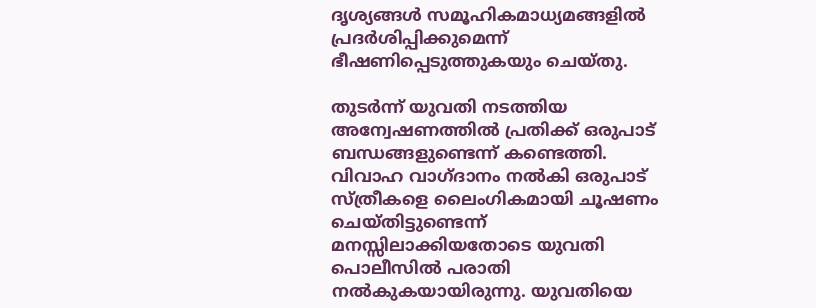ദൃശ്യങ്ങള്‍ സമൂഹികമാധ്യമങ്ങളില്‍ പ്രദര്‍ശിപ്പിക്കുമെന്ന് ഭീഷണിപ്പെടുത്തുകയും ചെയ്തു.

തുടര്‍ന്ന് യുവതി നടത്തിയ അന്വേഷണത്തില്‍ പ്രതിക്ക് ഒരുപാട് ബന്ധങ്ങളുണ്ടെന്ന് കണ്ടെത്തി. വിവാഹ വാഗ്ദാനം നല്‍കി ഒരുപാട് സ്ത്രീകളെ ലൈംഗികമായി ചൂഷണം ചെയ്തിട്ടുണ്ടെന്ന് മനസ്സിലാക്കിയതോടെ യുവതി പൊലീസില്‍ പരാതി നല്‍കുകയായിരുന്നു. യുവതിയെ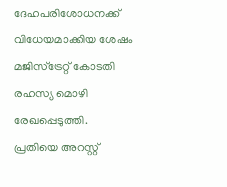ദേഹപരിശോധനക്ക് വിധേയമാക്കിയ ശേഷം മജിസ്‌ട്രേറ്റ് കോടതി രഹസ്യ മൊഴി രേഖപ്പെടുത്തി. പ്രതിയെ അറസ്റ്റ്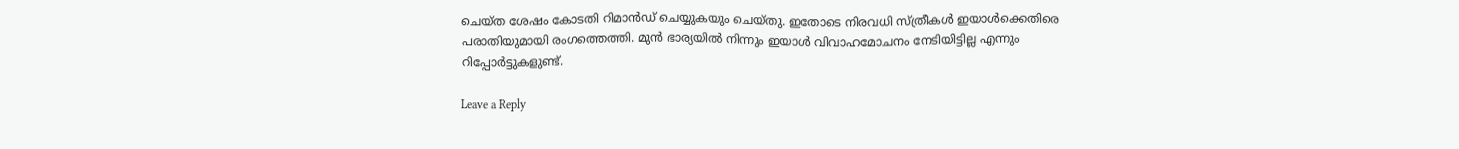ചെയ്ത ശേഷം കോടതി റിമാന്‍ഡ് ചെയ്യുകയും ചെയ്തു. ഇതോടെ നിരവധി സ്ത്രീകള്‍ ഇയാള്‍ക്കെതിരെ പരാതിയുമായി രംഗത്തെത്തി. മുന്‍ ഭാര്യയില്‍ നിന്നും ഇയാള്‍ വിവാഹമോചനം നേടിയിട്ടില്ല എന്നും റിപ്പോര്‍ട്ടുകളുണ്ട്.

Leave a Reply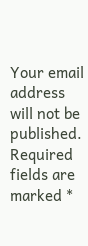Your email address will not be published. Required fields are marked *